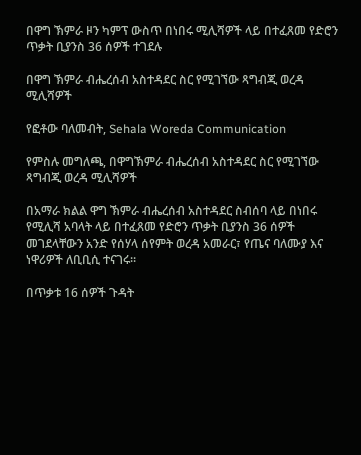በዋግ ኽምራ ዞን ካምፕ ውስጥ በነበሩ ሚሊሻዎች ላይ በተፈጸመ የድሮን ጥቃት ቢያንስ 36 ሰዎች ተገደሉ

በዋግ ኽምራ ብሔረሰብ አስተዳደር ስር የሚገኘው ጻግብጂ ወረዳ ሚሊሻዎች

የፎቶው ባለመብት, Sehala Woreda Communication

የምስሉ መግለጫ, በዋግኽምራ ብሔረሰብ አስተዳደር ስር የሚገኘው ጻግብጂ ወረዳ ሚሊሻዎች

በአማራ ክልል ዋግ ኽምራ ብሔረሰብ አስተዳደር ስብሰባ ላይ በነበሩ የሚሊሻ አባላት ላይ በተፈጸመ የድሮን ጥቃት ቢያንስ 36 ሰዎች መገደላቸውን አንድ የሰሃላ ሰየምት ወረዳ አመራር፣ የጤና ባለሙያ እና ነዋሪዎች ለቢቢሲ ተናገሩ።

በጥቃቱ 16 ሰዎች ጉዳት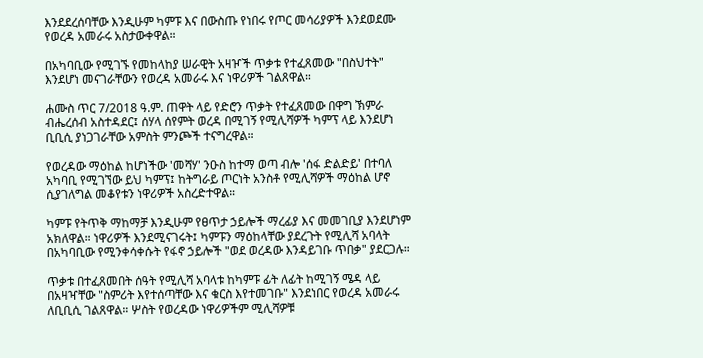እንደደረሰባቸው እንዲሁም ካምፑ እና በውስጡ የነበሩ የጦር መሳሪያዎች እንደወደሙ የወረዳ አመራሩ አስታውቀዋል።

በአካባቢው የሚገኙ የመከላከያ ሠራዊት አዛዦች ጥቃቱ የተፈጸመው "በስህተት" እንደሆነ መናገራቸውን የወረዳ አመራሩ እና ነዋሪዎች ገልጸዋል።

ሐሙስ ጥር 7/2018 ዓ.ም. ጠዋት ላይ የድሮን ጥቃት የተፈጸመው በዋግ ኽምራ ብሔረሰብ አስተዳደር፤ ሰሃላ ሰየምት ወረዳ በሚገኝ የሚሊሻዎች ካምፕ ላይ እንደሆነ ቢቢሲ ያነጋገራቸው አምስት ምንጮች ተናግረዋል።

የወረዳው ማዕከል ከሆነችው 'መሻሃ' ንዑስ ከተማ ወጣ ብሎ 'ሰፋ ድልድይ' በተባለ አካባቢ የሚገኘው ይህ ካምፕ፤ ከትግራይ ጦርነት አንስቶ የሚሊሻዎች ማዕከል ሆኖ ሲያገለግል መቆየቱን ነዋሪዎች አስረድተዋል።

ካምፑ የትጥቅ ማከማቻ እንዲሁም የፀጥታ ኃይሎች ማረፊያ እና መመገቢያ እንደሆነም አክለዋል። ነዋሪዎች እንደሚናገሩት፤ ካምፑን ማዕከላቸው ያደረጉት የሚሊሻ አባላት በአካባቢው የሚንቀሳቀሱት የፋኖ ኃይሎች "ወደ ወረዳው እንዳይገቡ ጥበቃ" ያደርጋሉ።

ጥቃቱ በተፈጸመበት ሰዓት የሚሊሻ አባላቱ ከካምፑ ፊት ለፊት ከሚገኝ ሜዳ ላይ በአዛዣቸው "ስምሪት እየተሰጣቸው እና ቁርስ እየተመገቡ" እንደነበር የወረዳ አመራሩ ለቢቢሲ ገልጸዋል። ሦስት የወረዳው ነዋሪዎችም ሚሊሻዎቹ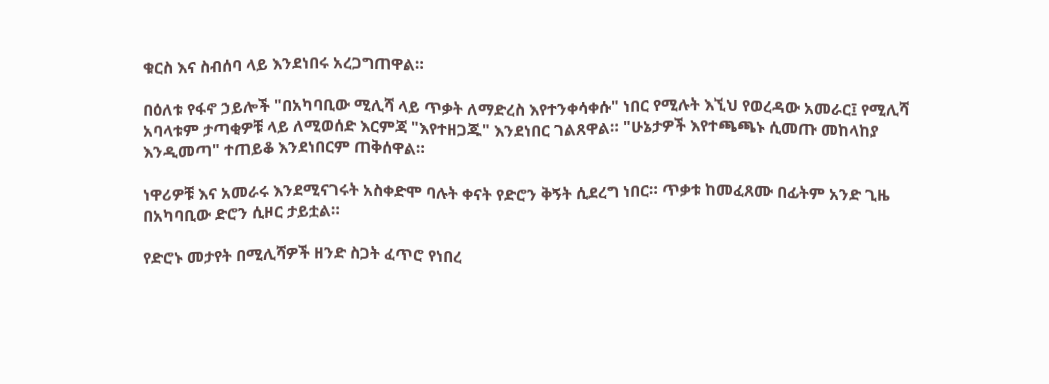ቁርስ እና ስብሰባ ላይ እንደነበሩ አረጋግጠዋል።

በዕለቱ የፋኖ ኃይሎች "በአካባቢው ሚሊሻ ላይ ጥቃት ለማድረስ እየተንቀሳቀሱ" ነበር የሚሉት እኚህ የወረዳው አመራር፤ የሚሊሻ አባላቱም ታጣቂዎቹ ላይ ለሚወሰድ እርምጃ "እየተዘጋጁ" እንደነበር ገልጸዋል። "ሁኔታዎች እየተጫጫኑ ሲመጡ መከላከያ እንዲመጣ" ተጠይቆ እንደነበርም ጠቅሰዋል።

ነዋሪዎቹ እና አመራሩ እንደሚናገሩት አስቀድሞ ባሉት ቀናት የድሮን ቅኝት ሲደረግ ነበር። ጥቃቱ ከመፈጸሙ በፊትም አንድ ጊዜ በአካባቢው ድሮን ሲዞር ታይቷል።

የድሮኑ መታየት በሚሊሻዎች ዘንድ ስጋት ፈጥሮ የነበረ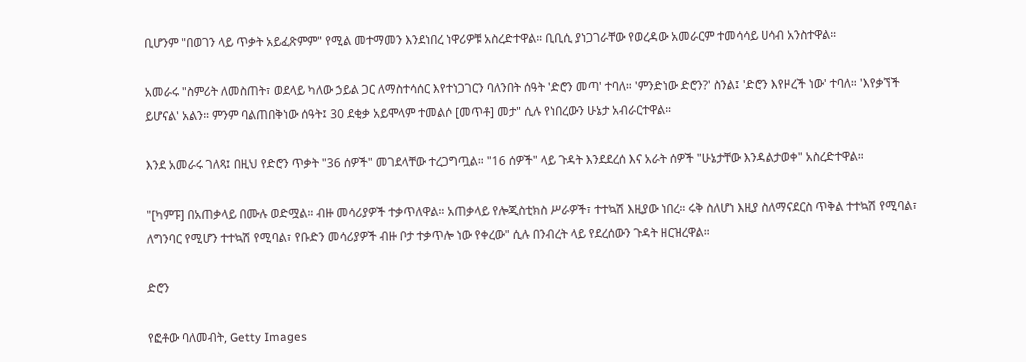ቢሆንም "በወገን ላይ ጥቃት አይፈጽምም" የሚል መተማመን እንደነበረ ነዋሪዎቹ አስረድተዋል። ቢቢሲ ያነጋገራቸው የወረዳው አመራርም ተመሳሳይ ሀሳብ አንስተዋል።

አመራሩ "ስምሪት ለመስጠት፣ ወደላይ ካለው ኃይል ጋር ለማስተሳሰር እየተነጋገርን ባለንበት ሰዓት 'ድሮን መጣ' ተባለ። 'ምንድነው ድሮን?' ስንል፤ 'ድሮን እየዞረች ነው' ተባለ። 'እየቃኘች ይሆናል' አልን። ምንም ባልጠበቅነው ሰዓት፤ 30 ደቂቃ አይሞላም ተመልሶ [መጥቶ] መታ" ሲሉ የነበረውን ሁኔታ አብራርተዋል።

እንደ አመራሩ ገለጻ፤ በዚህ የድሮን ጥቃት "36 ሰዎች" መገደላቸው ተረጋግጧል። "16 ሰዎች" ላይ ጉዳት እንደደረሰ እና አራት ሰዎች "ሁኔታቸው እንዳልታወቀ" አስረድተዋል።

"[ካምፑ] በአጠቃላይ በሙሉ ወድሟል። ብዙ መሳሪያዎች ተቃጥለዋል። አጠቃላይ የሎጂስቲክስ ሥራዎች፣ ተተኳሽ እዚያው ነበረ። ሩቅ ስለሆነ እዚያ ስለማናደርስ ጥቅል ተተኳሽ የሚባል፣ ለግንባር የሚሆን ተተኳሽ የሚባል፣ የቡድን መሳሪያዎች ብዙ ቦታ ተቃጥሎ ነው የቀረው" ሲሉ በንብረት ላይ የደረሰውን ጉዳት ዘርዝረዋል።

ድሮን

የፎቶው ባለመብት, Getty Images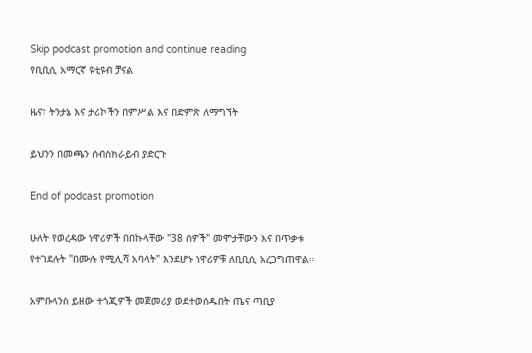Skip podcast promotion and continue reading
የቢቢሲ አማርኛ ዩቲዩብ ቻናል

ዜና፣ ትንታኔ እና ታሪኮችን በምሥል እና በድምጽ ለማግኘት

ይህንን በመጫን ሰብስክራይብ ያድርጉ

End of podcast promotion

ሁለት የወረዳው ነዋሪዎች በበኩላቸው "38 ሰዎች" መሞታቸውን እና በጥቃቱ የተገደሉት "በሙሉ የሚሊሻ አባላት" እንደሆኑ ነዋሪዎቹ ለቢቢሲ አረጋግጠዋል።

አምቡላንስ ይዘው ተጎጂዎች መጀመሪያ ወደተወሰዱበት ጤና ጣቢያ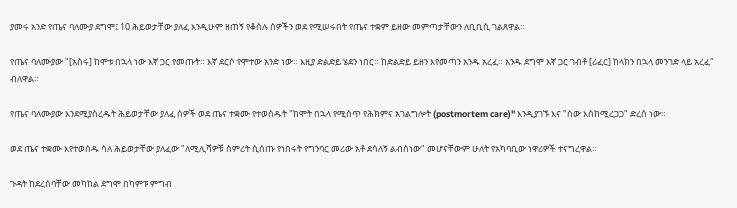ያመሩ አንድ የጤና ባለሙያ ደግሞ፤ 10 ሕይወታቸው ያለፈ እንዲሁም ዘጠኝ የቆሰሉ ሰዎችን ወደ የሚሠሩበት የጤና ተቋም ይዘው መምጣታቸውን ለቢቢሲ ገልጸዋል።

የጤና ባለሙያው "[አስሩ] ከሞቱ በኋላ ነው እኛ ጋር የመጡት። እኛ ደርሶ የሞተው አንድ ነው። እዚያ ድልድይ ሄደን ነበር። ከድልድይ ይዘን እየመጣን አንዱ አረፈ። አንዱ ደግሞ እኛ ጋር ገብቶ [ሪፈር] ከላክን በኋላ መንገድ ላይ አረፈ" ብለዋል።

የጤና ባለሙያው እንደሚያስረዱት ሕይወታቸው ያለፈ ሰዎች ወደ ጤና ተቋሙ የተወሰዱት "ከሞት በኋላ የሚሰጥ የሕክምና አገልግሎት (postmortem care)" እንዲያገኙ እና "ሰው እስከሚረጋጋ" ድረስ ነው።

ወደ ጤና ተቋሙ እየተወሰዱ ሳለ ሕይወታቸው ያለፈው "ለሚሊሻዎቹ ስምሪት ሲሰጡ የነበሩት የግንባር መሪው አቶ ደሳለኝ ልብስነው" መሆናቸውም ሁለት የአካባቢው ነዋሪዎች ተናግረዋል።

ጉዳት ከደረሰባቸው መካከል ደግሞ በካምፑ ምግብ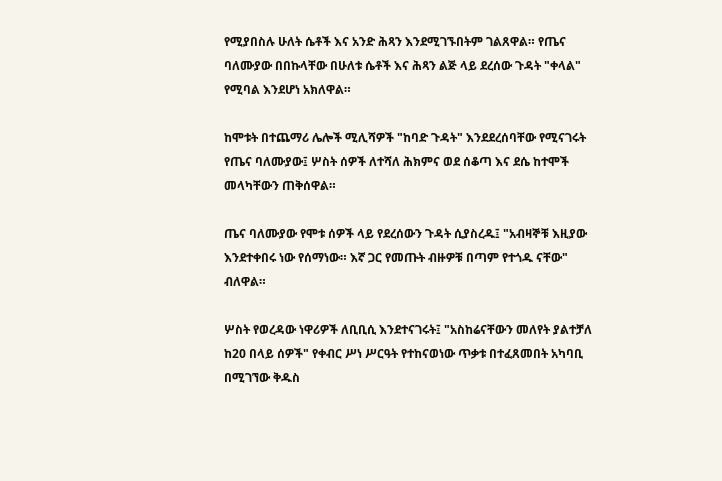የሚያበስሉ ሁለት ሴቶች እና አንድ ሕጻን እንደሚገኙበትም ገልጸዋል። የጤና ባለሙያው በበኩላቸው በሁለቱ ሴቶች እና ሕጻን ልጅ ላይ ደረሰው ጉዳት "ቀላል" የሚባል እንደሆነ አክለዋል።

ከሞቱት በተጨማሪ ሌሎች ሚሊሻዎች "ከባድ ጉዳት" እንደደረሰባቸው የሚናገሩት የጤና ባለሙያው፤ ሦስት ሰዎች ለተሻለ ሕክምና ወደ ሰቆጣ እና ደሴ ከተሞች መላካቸውን ጠቅሰዋል።

ጤና ባለሙያው የሞቱ ሰዎች ላይ የደረሰውን ጉዳት ሲያስረዱ፤ "አብዛኞቹ እዚያው እንደተቀበሩ ነው የሰማነው። እኛ ጋር የመጡት ብዙዎቹ በጣም የተጎዱ ናቸው" ብለዋል።

ሦስት የወረዳው ነዋሪዎች ለቢቢሲ እንደተናገሩት፤ "አስከሬናቸውን መለየት ያልተቻለ ከ20 በላይ ሰዎች" የቀብር ሥነ ሥርዓት የተከናወነው ጥቃቱ በተፈጸመበት አካባቢ በሚገኘው ቅዱስ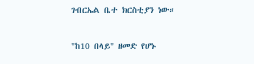ገብርኤል ቤተ ክርስቲያን ነው።

"ከ10 በላይ" ዘመድ የሆኑ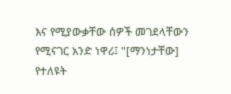እና የሚያውቃቸው ሰዎች መገደላቸውን የሚናገር አንድ ነዋሪ፤ "[ማንነታቸው] የተለዩት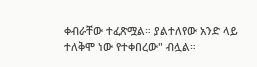ቀብራቸው ተፈጽሟል። ያልተለየው አንድ ላይ ተለቅሞ ነው የተቀበረው" ብሏል።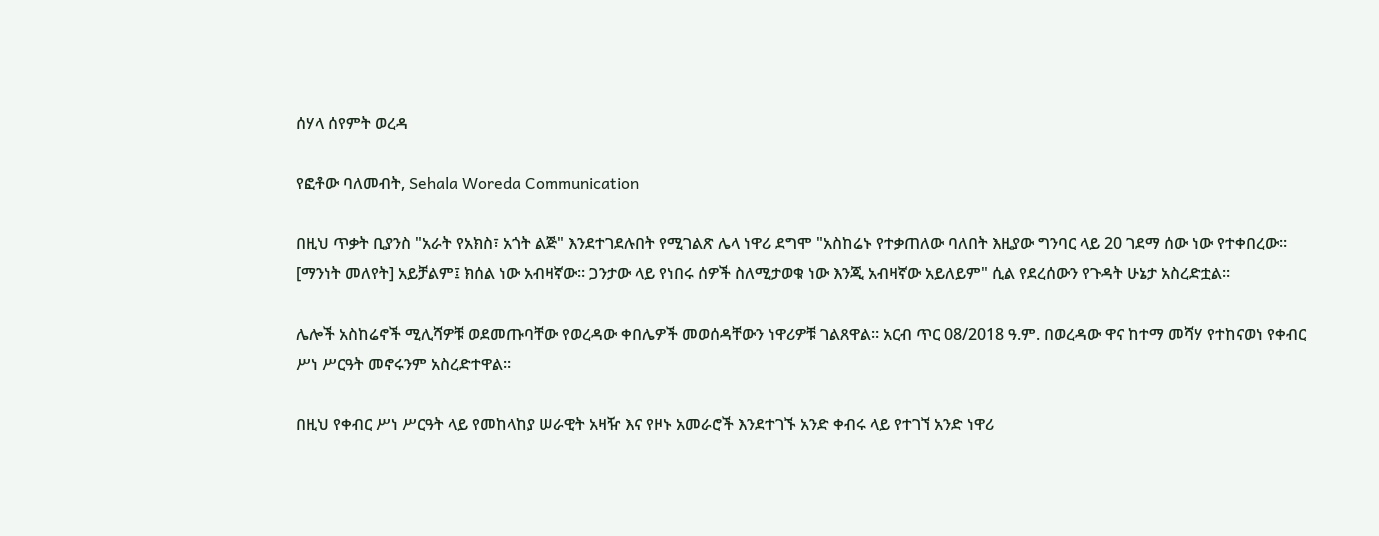ሰሃላ ሰየምት ወረዳ

የፎቶው ባለመብት, Sehala Woreda Communication

በዚህ ጥቃት ቢያንስ "አራት የአክስ፣ አጎት ልጅ" እንደተገደሉበት የሚገልጽ ሌላ ነዋሪ ደግሞ "አስከሬኑ የተቃጠለው ባለበት እዚያው ግንባር ላይ 20 ገደማ ሰው ነው የተቀበረው። [ማንነት መለየት] አይቻልም፤ ክሰል ነው አብዛኛው። ጋንታው ላይ የነበሩ ሰዎች ስለሚታወቁ ነው እንጂ አብዛኛው አይለይም" ሲል የደረሰውን የጉዳት ሁኔታ አስረድቷል።

ሌሎች አስከሬኖች ሚሊሻዎቹ ወደመጡባቸው የወረዳው ቀበሌዎች መወሰዳቸውን ነዋሪዎቹ ገልጸዋል። አርብ ጥር 08/2018 ዓ.ም. በወረዳው ዋና ከተማ መሻሃ የተከናወነ የቀብር ሥነ ሥርዓት መኖሩንም አስረድተዋል።

በዚህ የቀብር ሥነ ሥርዓት ላይ የመከላከያ ሠራዊት አዛዥ እና የዞኑ አመራሮች እንደተገኙ አንድ ቀብሩ ላይ የተገኘ አንድ ነዋሪ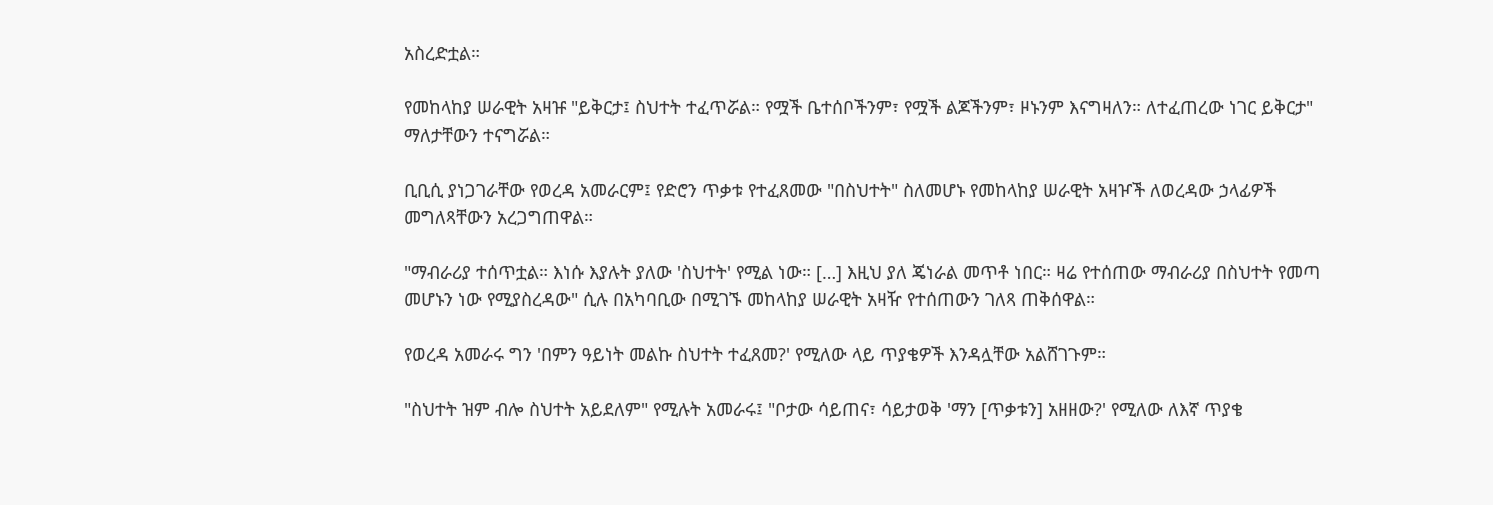አስረድቷል።

የመከላከያ ሠራዊት አዛዡ "ይቅርታ፤ ስህተት ተፈጥሯል። የሟች ቤተሰቦችንም፣ የሟች ልጆችንም፣ ዞኑንም እናግዛለን። ለተፈጠረው ነገር ይቅርታ" ማለታቸውን ተናግሯል።

ቢቢሲ ያነጋገራቸው የወረዳ አመራርም፤ የድሮን ጥቃቱ የተፈጸመው "በስህተት" ስለመሆኑ የመከላከያ ሠራዊት አዛዦች ለወረዳው ኃላፊዎች መግለጻቸውን አረጋግጠዋል።

"ማብራሪያ ተሰጥቷል። እነሱ እያሉት ያለው 'ስህተት' የሚል ነው። […] እዚህ ያለ ጄነራል መጥቶ ነበር። ዛሬ የተሰጠው ማብራሪያ በስህተት የመጣ መሆኑን ነው የሚያስረዳው" ሲሉ በአካባቢው በሚገኙ መከላከያ ሠራዊት አዛዥ የተሰጠውን ገለጻ ጠቅሰዋል።

የወረዳ አመራሩ ግን 'በምን ዓይነት መልኩ ስህተት ተፈጸመ?' የሚለው ላይ ጥያቄዎች እንዳሏቸው አልሸገጉም።

"ስህተት ዝም ብሎ ስህተት አይደለም" የሚሉት አመራሩ፤ "ቦታው ሳይጠና፣ ሳይታወቅ 'ማን [ጥቃቱን] አዘዘው?' የሚለው ለእኛ ጥያቄ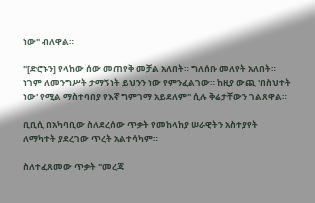ነው" ብለዋል።

"[ድሮኑን] የላከው ሰው መጠየቅ መቻል አለበት። ግለሰቡ መለየት አለበት። ነገም ለመንግሥት ታማኝነት ይህንን ነው የምንፈልገው። ከዚያ ውጪ 'በስህተት ነው' የሚል ማስተባበያ የእኛ ግምገማ አይደለም" ሲሉ ቅሬታቸውን ገልጸዋል።

ቢቢሲ በአካባቢው ስለደረሰው ጥቃት የመከላከያ ሠራዊትን አስተያየት ለማካተት ያደረገው ጥረት አልተሳካም።

ስለተፈጸመው ጥቃት "መረጃ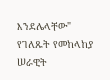እንደሌላቸው" የገለጹት የመከላከያ ሠራዊት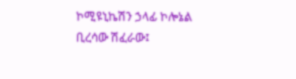ኮሚዩኒኬሽን ኃላፊ ኮሎኔል ቢረሳው ሽፈራው፤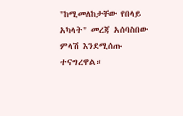"ከሚመለከታቸው የበላይ አካላት" መረጃ አሰባስበው ምላሽ እንደሚሰጡ ተናግረዋል።